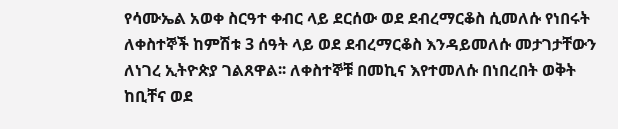የሳሙኤል አወቀ ስርዓተ ቀብር ላይ ደርሰው ወደ ደብረማርቆስ ሲመለሱ የነበሩት ለቀስተኞች ከምሽቱ 3 ሰዓት ላይ ወደ ደብረማርቆስ እንዳይመለሱ መታገታቸውን ለነገረ ኢትዮጵያ ገልጸዋል፡፡ ለቀስተኞቹ በመኪና እየተመለሱ በነበረበት ወቅት ከቢቸና ወደ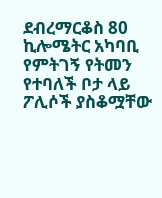ደብረማርቆስ 80 ኪሎሜትር አካባቢ የምትገኝ የትመን የተባለች ቦታ ላይ ፖሊሶች ያስቆሟቸው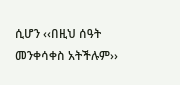ሲሆን ‹‹በዚህ ሰዓት መንቀሳቀስ አትችሉም››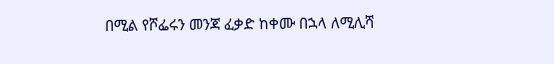በሚል የሾፌሩን መንጃ ፈቃድ ከቀሙ በኋላ ለሚሊሻ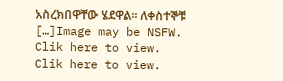አስረክበዋቸው ሄደዋል፡፡ ለቀስተኞቹ […]Image may be NSFW.
Clik here to view.
Clik here to view.